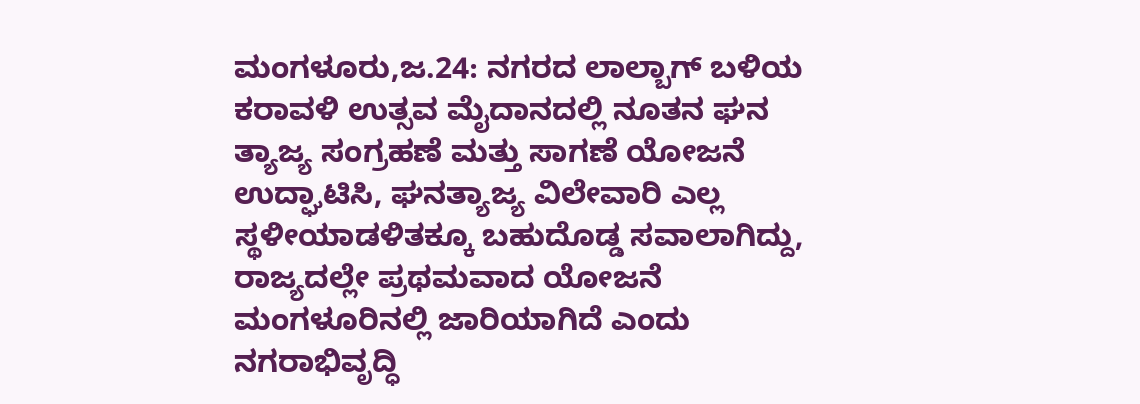ಮಂಗಳೂರು,ಜ.24: ನಗರದ ಲಾಲ್ಬಾಗ್ ಬಳಿಯ ಕರಾವಳಿ ಉತ್ಸವ ಮೈದಾನದಲ್ಲಿ ನೂತನ ಘನ ತ್ಯಾಜ್ಯ ಸಂಗ್ರಹಣೆ ಮತ್ತು ಸಾಗಣೆ ಯೋಜನೆ ಉದ್ಘಾಟಿಸಿ, ಘನತ್ಯಾಜ್ಯ ವಿಲೇವಾರಿ ಎಲ್ಲ ಸ್ಥಳೀಯಾಡಳಿತಕ್ಕೂ ಬಹುದೊಡ್ಡ ಸವಾಲಾಗಿದ್ದು, ರಾಜ್ಯದಲ್ಲೇ ಪ್ರಥಮವಾದ ಯೋಜನೆ ಮಂಗಳೂರಿನಲ್ಲಿ ಜಾರಿಯಾಗಿದೆ ಎಂದು ನಗರಾಭಿವೃದ್ಧಿ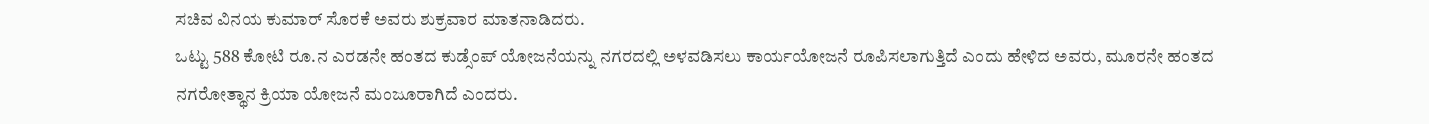ಸಚಿವ ವಿನಯ ಕುಮಾರ್ ಸೊರಕೆ ಅವರು ಶುಕ್ರವಾರ ಮಾತನಾಡಿದರು.
ಒಟ್ಟು 588 ಕೋಟಿ ರೂ.ನ ಎರಡನೇ ಹಂತದ ಕುಡ್ಸೆಂಪ್ ಯೋಜನೆಯನ್ನು ನಗರದಲ್ಲಿ ಅಳವಡಿಸಲು ಕಾರ್ಯಯೋಜನೆ ರೂಪಿಸಲಾಗುತ್ತಿದೆ ಎಂದು ಹೇಳಿದ ಅವರು, ಮೂರನೇ ಹಂತದ ನಗರೋತ್ಥಾನ ಕ್ರಿಯಾ ಯೋಜನೆ ಮಂಜೂರಾಗಿದೆ ಎಂದರು.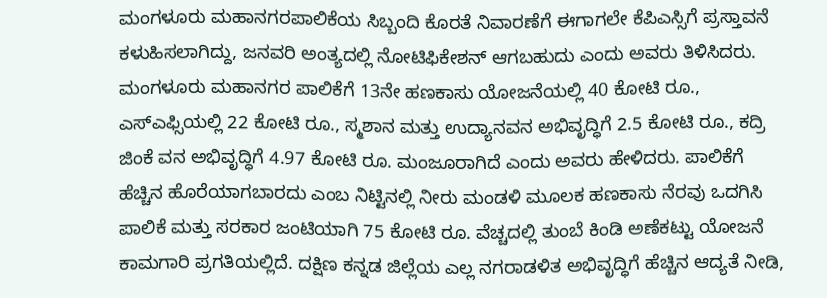ಮಂಗಳೂರು ಮಹಾನಗರಪಾಲಿಕೆಯ ಸಿಬ್ಬಂದಿ ಕೊರತೆ ನಿವಾರಣೆಗೆ ಈಗಾಗಲೇ ಕೆಪಿಎಸ್ಸಿಗೆ ಪ್ರಸ್ತಾವನೆ ಕಳುಹಿಸಲಾಗಿದ್ದು, ಜನವರಿ ಅಂತ್ಯದಲ್ಲಿ ನೋಟಿಫಿಕೇಶನ್ ಆಗಬಹುದು ಎಂದು ಅವರು ತಿಳಿಸಿದರು.
ಮಂಗಳೂರು ಮಹಾನಗರ ಪಾಲಿಕೆಗೆ 13ನೇ ಹಣಕಾಸು ಯೋಜನೆಯಲ್ಲಿ 40 ಕೋಟಿ ರೂ., ಎಸ್ಎಫ್ಸಿಯಲ್ಲಿ 22 ಕೋಟಿ ರೂ., ಸ್ಮಶಾನ ಮತ್ತು ಉದ್ಯಾನವನ ಅಭಿವೃದ್ಧಿಗೆ 2.5 ಕೋಟಿ ರೂ., ಕದ್ರಿ ಜಿಂಕೆ ವನ ಅಭಿವೃದ್ಧಿಗೆ 4.97 ಕೋಟಿ ರೂ. ಮಂಜೂರಾಗಿದೆ ಎಂದು ಅವರು ಹೇಳಿದರು. ಪಾಲಿಕೆಗೆ ಹೆಚ್ಚಿನ ಹೊರೆಯಾಗಬಾರದು ಎಂಬ ನಿಟ್ಟಿನಲ್ಲಿ ನೀರು ಮಂಡಳಿ ಮೂಲಕ ಹಣಕಾಸು ನೆರವು ಒದಗಿಸಿ ಪಾಲಿಕೆ ಮತ್ತು ಸರಕಾರ ಜಂಟಿಯಾಗಿ 75 ಕೋಟಿ ರೂ. ವೆಚ್ಚದಲ್ಲಿ ತುಂಬೆ ಕಿಂಡಿ ಅಣೆಕಟ್ಟು ಯೋಜನೆ ಕಾಮಗಾರಿ ಪ್ರಗತಿಯಲ್ಲಿದೆ. ದಕ್ಷಿಣ ಕನ್ನಡ ಜಿಲ್ಲೆಯ ಎಲ್ಲ ನಗರಾಡಳಿತ ಅಭಿವೃದ್ಧಿಗೆ ಹೆಚ್ಚಿನ ಆದ್ಯತೆ ನೀಡಿ,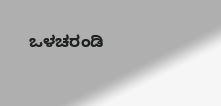ಒಳಚರಂಡಿ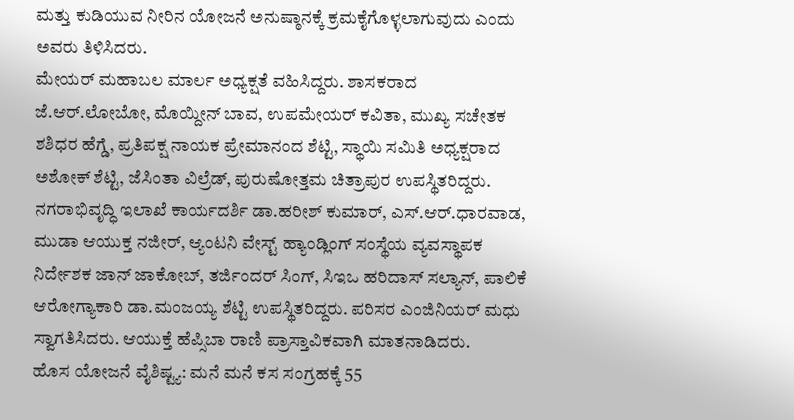ಮತ್ತು ಕುಡಿಯುವ ನೀರಿನ ಯೋಜನೆ ಅನುಷ್ಠಾನಕ್ಕೆ ಕ್ರಮಕೈಗೊಳ್ಳಲಾಗುವುದು ಎಂದು ಅವರು ತಿಳಿಸಿದರು.
ಮೇಯರ್ ಮಹಾಬಲ ಮಾರ್ಲ ಅಧ್ಯಕ್ಷತೆ ವಹಿಸಿದ್ದರು. ಶಾಸಕರಾದ ಜೆ.ಆರ್.ಲೋಬೋ, ಮೊಯ್ದೀನ್ ಬಾವ, ಉಪಮೇಯರ್ ಕವಿತಾ, ಮುಖ್ಯ ಸಚೇತಕ ಶಶಿಧರ ಹೆಗ್ಡೆ, ಪ್ರತಿಪಕ್ಷ ನಾಯಕ ಪ್ರೇಮಾನಂದ ಶೆಟ್ಟಿ, ಸ್ಥಾಯಿ ಸಮಿತಿ ಅಧ್ಯಕ್ಷರಾದ ಅಶೋಕ್ ಶೆಟ್ಟಿ, ಜೆಸಿಂತಾ ವಿಲ್ರೆಡ್, ಪುರುಷೋತ್ತಮ ಚಿತ್ರಾಪುರ ಉಪಸ್ಥಿತರಿದ್ದರು.
ನಗರಾಭಿವೃದ್ಧಿ ಇಲಾಖೆ ಕಾರ್ಯದರ್ಶಿ ಡಾ.ಹರೀಶ್ ಕುಮಾರ್, ಎಸ್.ಆರ್.ಧಾರವಾಡ, ಮುಡಾ ಆಯುಕ್ತ ನಜೀರ್, ಆ್ಯಂಟನಿ ವೇಸ್ಟ್ ಹ್ಯಾಂಡ್ಲಿಂಗ್ ಸಂಸ್ಥೆಯ ವ್ಯವಸ್ಥಾಪಕ ನಿರ್ದೇಶಕ ಜಾನ್ ಜಾಕೋಬ್, ತರ್ಜಿಂದರ್ ಸಿಂಗ್, ಸಿಇಒ ಹರಿದಾಸ್ ಸಲ್ಯಾನ್, ಪಾಲಿಕೆ ಆರೋಗ್ಯಾಕಾರಿ ಡಾ.ಮಂಜಯ್ಯ ಶೆಟ್ಟಿ ಉಪಸ್ಥಿತರಿದ್ದರು. ಪರಿಸರ ಎಂಜಿನಿಯರ್ ಮಧು ಸ್ವಾಗತಿಸಿದರು. ಆಯುಕ್ತೆ ಹೆಪ್ಸಿಬಾ ರಾಣಿ ಪ್ರಾಸ್ತಾವಿಕವಾಗಿ ಮಾತನಾಡಿದರು.
ಹೊಸ ಯೋಜನೆ ವೈಶಿಷ್ಟ್ಯ: ಮನೆ ಮನೆ ಕಸ ಸಂಗ್ರಹಕ್ಕೆ 55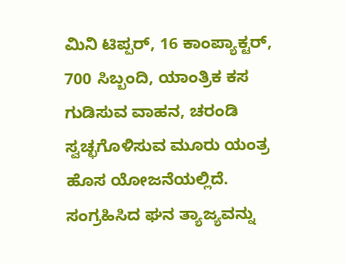ಮಿನಿ ಟಿಪ್ಪರ್, 16 ಕಾಂಪ್ಯಾಕ್ಟರ್, 700 ಸಿಬ್ಬಂದಿ, ಯಾಂತ್ರಿಕ ಕಸ ಗುಡಿಸುವ ವಾಹನ, ಚರಂಡಿ ಸ್ವಚ್ಛಗೊಳಿಸುವ ಮೂರು ಯಂತ್ರ ಹೊಸ ಯೋಜನೆಯಲ್ಲಿದೆ. ಸಂಗ್ರಹಿಸಿದ ಘನ ತ್ಯಾಜ್ಯವನ್ನು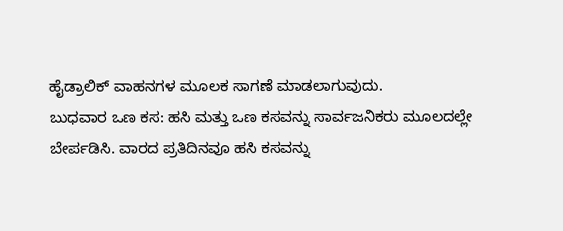ಹೈಡ್ರಾಲಿಕ್ ವಾಹನಗಳ ಮೂಲಕ ಸಾಗಣೆ ಮಾಡಲಾಗುವುದು.
ಬುಧವಾರ ಒಣ ಕಸ: ಹಸಿ ಮತ್ತು ಒಣ ಕಸವನ್ನು ಸಾರ್ವಜನಿಕರು ಮೂಲದಲ್ಲೇ ಬೇರ್ಪಡಿಸಿ. ವಾರದ ಪ್ರತಿದಿನವೂ ಹಸಿ ಕಸವನ್ನು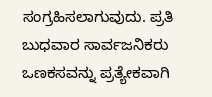ಸಂಗ್ರಹಿಸಲಾಗುವುದು. ಪ್ರತಿ ಬುಧವಾರ ಸಾರ್ವಜನಿಕರು ಒಣಕಸವನ್ನು ಪ್ರತ್ಯೇಕವಾಗಿ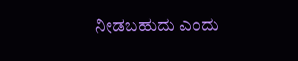ನೀಡಬಹುದು ಎಂದು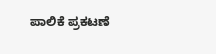ಪಾಲಿಕೆ ಪ್ರಕಟಣೆ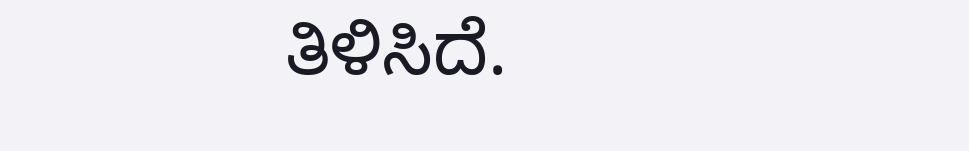ತಿಳಿಸಿದೆ.